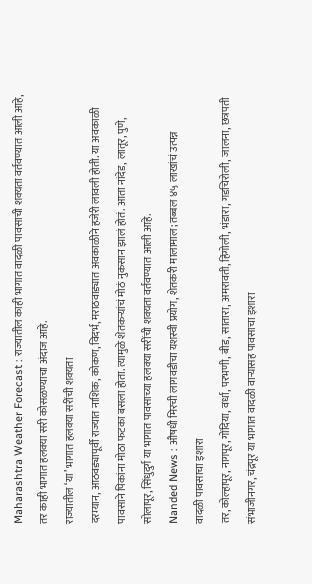Maharashtra Weather Forecast : राज्यातील काही भागात वादळी पावसाची शक्यता वर्तवण्यात आली आहे, तर काही भागात हलक्या सरी कोसळण्याचा अंदाज आहे.
राज्यातील ‘या’ भागात हलक्या सरींची शक्यता
दरम्यान, आठवड्यापूर्वी राज्यात नाशिक, कोकण, विदर्भ, मराठवाड्यात अवकाळीने हजेरी लावली होती. या अवकाळी पावसाने पिकांना मोठा फटका बसला होता. त्यामुळे शेतकऱ्यांचं मोठं नुकसान झालं होतं. आता नांदेड, लातूर, पुणे, सोलापूर, सिंधुदुर्ग या भागात पावसाच्या हलक्या सरींची शक्यता वर्तवण्यात आली आहे.
Nanded News : औषधी मिरची लागवडीचा यशस्वी प्रयोग, शेतकरी मालामाल; तब्बल ४५ लाखांचं उत्पन्न
वादळी पावसाचा इशारा
तर, कोल्हापूर, नागपूर, गोंदिया, वर्धा, परभणी, बीड, सातारा, अमरावती, हिंगोली, भंडारा, गडचिरोली, जालना, छत्रपती संभाजीनगर, चंद्रपूर या भागात वादळी वाऱ्यासह पावसाचा इशारा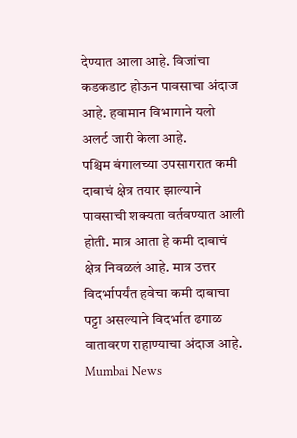देण्यात आला आहे. विजांचा कडकडाट होऊन पावसाचा अंदाज आहे. हवामान विभागाने यलो अलर्ट जारी केला आहे.
पश्चिम बंगालच्या उपसागरात कमी दाबाचं क्षेत्र तयार झाल्याने पावसाची शक्यता वर्तवण्यात आली होती. मात्र आता हे कमी दाबाचं क्षेत्र निवळलं आहे. मात्र उत्तर विदर्भापर्यंत हवेचा कमी दाबाचा पट्टा असल्याने विदर्भात ढगाळ वातावरण राहाण्याचा अंदाज आहे.
Mumbai News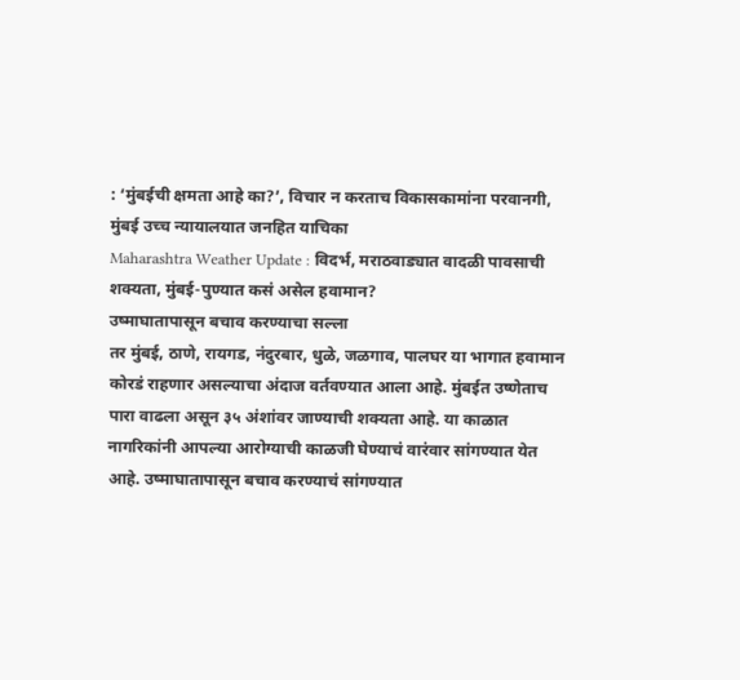: ‘मुंबईची क्षमता आहे का?’, विचार न करताच विकासकामांना परवानगी, मुंबई उच्च न्यायालयात जनहित याचिका
Maharashtra Weather Update : विदर्भ, मराठवाड्यात वादळी पावसाची शक्यता, मुंबई-पुण्यात कसं असेल हवामान?
उष्माघातापासून बचाव करण्याचा सल्ला
तर मुंबई, ठाणे, रायगड, नंदुरबार, धुळे, जळगाव, पालघर या भागात हवामान कोरडं राहणार असल्याचा अंदाज वर्तवण्यात आला आहे. मुंबईत उष्णेताच पारा वाढला असून ३५ अंशांवर जाण्याची शक्यता आहे. या काळात नागरिकांनी आपल्या आरोग्याची काळजी घेण्याचं वारंवार सांगण्यात येत आहे. उष्माघातापासून बचाव करण्याचं सांगण्यात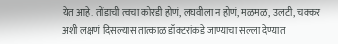येत आहे. तोंडाची त्वचा कोरडी होणं, लघवीला न होणं, मळमळ, उलटी, चक्कर अशी लक्षणं दिसल्यास तात्काळ डॉक्टरांकडे जाण्याचा सल्ला देण्यात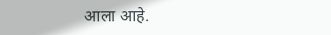आला आहे.